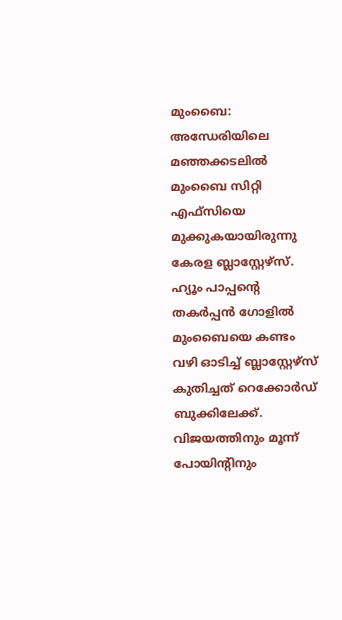മുംബൈ: അന്ധേരിയിലെ മഞ്ഞക്കടലില്‍ മുംബൈ സിറ്റി എഫ്‌സിയെ മുക്കുകയായിരുന്നു കേരള ബ്ലാസ്റ്റേഴ്സ്. ഹ്യൂം പാപ്പന്‍റെ തകര്‍പ്പന്‍ ഗോളില്‍ മുംബൈയെ കണ്ടം വഴി ഓടിച്ച് ബ്ലാസ്റ്റേഴ്സ് കുതിച്ചത് റെക്കോര്‍ഡ് ബുക്കിലേക്ക്. വിജയത്തിനും മൂന്ന് പോയിന്‍റിനും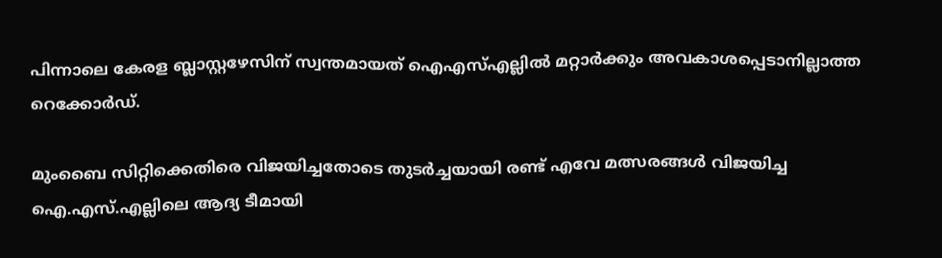പിന്നാലെ കേരള ബ്ലാസ്റ്റഴേസിന് സ്വന്തമായത് ഐഎസ്എല്ലില്‍ മറ്റാര്‍ക്കും അവകാശപ്പെടാനില്ലാത്ത റെക്കോര്‍ഡ്.

മുംബൈ സിറ്റിക്കെതിരെ വിജയിച്ചതോടെ തുടര്‍ച്ചയായി രണ്ട് എവേ മത്സരങ്ങള്‍ വിജയിച്ച ഐ.എസ്.എല്ലിലെ ആദ്യ ടീമായി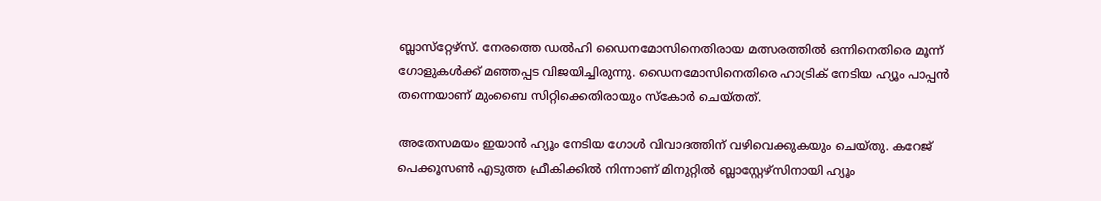ബ്ലാസ്‌റ്റേഴ്‌സ്. നേരത്തെ ഡല്‍ഹി ഡൈനമോസിനെതിരായ മത്സരത്തില്‍ ഒന്നിനെതിരെ മൂന്ന് ഗോളുകള്‍ക്ക് മഞ്ഞപ്പട വിജയിച്ചിരുന്നു. ഡൈനമോസിനെതിരെ ഹാട്രിക് നേടിയ ഹ്യൂം പാപ്പന്‍ തന്നെയാണ് മുംബൈ സിറ്റിക്കെതിരായും സ്കോര്‍ ചെയ്തത്.

അതേസമയം ഇയാന്‍ ഹ്യൂം നേടിയ ഗോള്‍ വിവാദത്തിന് വഴിവെക്കുകയും ചെയ്തു. കറേജ് പെക്കൂസണ്‍ എടുത്ത ഫ്രീകിക്കില്‍‍ നിന്നാണ് മിനുറ്റില്‍ ബ്ലാസ്റ്റേഴ്സിനായി ഹ്യൂം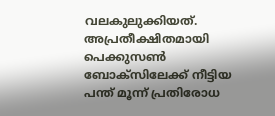വലകുലുക്കിയത്. അപ്രതീക്ഷിതമായി പെക്കുസണ്‍ ബോക്സിലേക്ക് നീട്ടിയ പന്ത് മൂന്ന് പ്രതിരോധ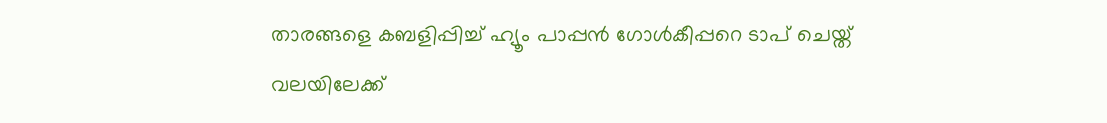താരങ്ങളെ കബളിപ്പിച്ച് ഹ്യൂം പാപ്പന്‍ ഗോള്‍കീപ്പറെ ടാപ് ചെയ്ത് വലയിലേക്ക്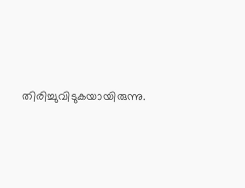തിരിച്ചുവിടുകയായിരുന്നു.